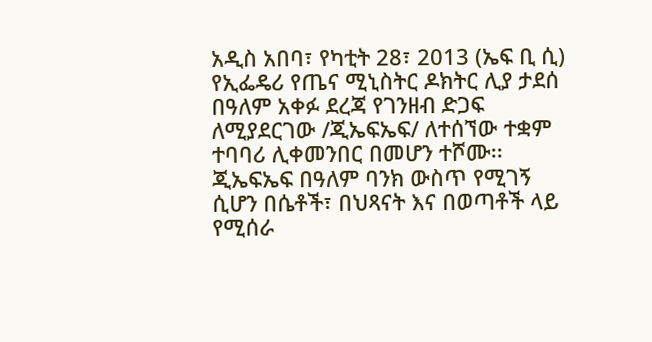አዲስ አበባ፣ የካቲት 28፣ 2013 (ኤፍ ቢ ሲ) የኢፌዴሪ የጤና ሚኒስትር ዶክትር ሊያ ታደሰ በዓለም አቀፉ ደረጃ የገንዘብ ድጋፍ ለሚያደርገው /ጂኤፍኤፍ/ ለተሰኘው ተቋም ተባባሪ ሊቀመንበር በመሆን ተሾሙ፡፡
ጂኤፍኤፍ በዓለም ባንክ ውስጥ የሚገኝ ሲሆን በሴቶች፣ በህጻናት እና በወጣቶች ላይ የሚሰራ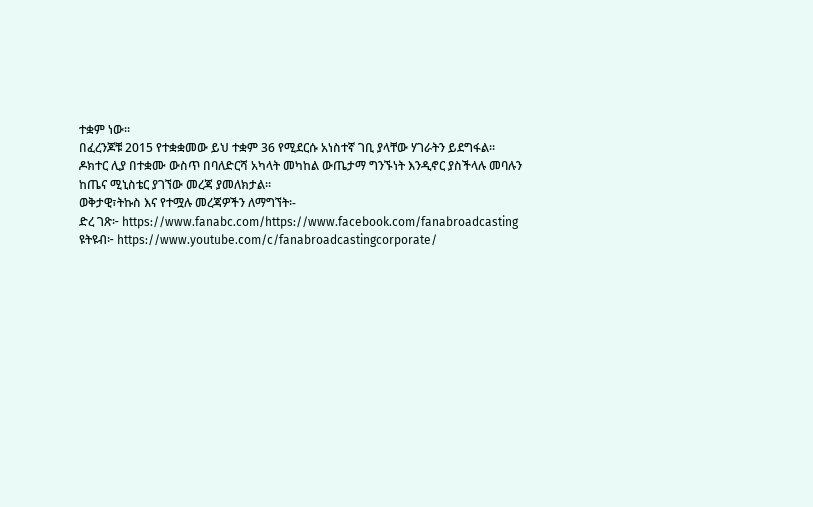ተቋም ነው፡፡
በፈረንጆቹ 2015 የተቋቋመው ይህ ተቋም 36 የሚደርሱ አነስተኛ ገቢ ያላቸው ሃገራትን ይደግፋል፡፡
ዶክተር ሊያ በተቋሙ ውስጥ በባለድርሻ አካላት መካከል ውጤታማ ግንኙነት እንዲኖር ያስችላሉ መባሉን ከጤና ሚኒስቴር ያገኘው መረጃ ያመለክታል፡፡
ወቅታዊ፣ትኩስ እና የተሟሉ መረጃዎችን ለማግኘት፡-
ድረ ገጽ፦ https://www.fanabc.com/https://www.facebook.com/fanabroadcasting
ዩትዩብ፦ https://www.youtube.com/c/fanabroadcastingcorporate/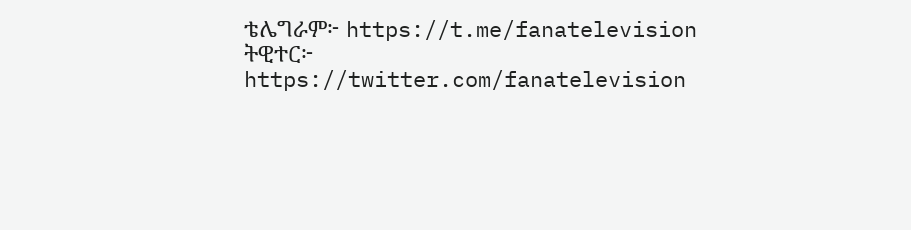ቴሌግራም፦ https://t.me/fanatelevision
ትዊተር፦ https://twitter.com/fanatelevision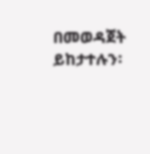በመወዳጀት ይከታተሉን፡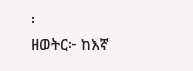፡
ዘወትር፦ ከእኛ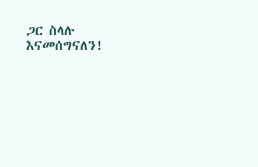ጋር ስላሉ እናመሰግናለን!